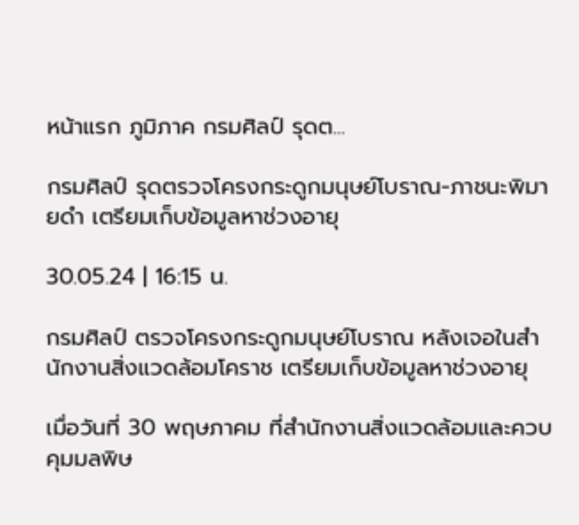หน้าแรก ภูมิภาค กรมศิลป์ รุดต...

กรมศิลป์ รุดตรวจโครงกระดูกมนุษย์โบราณ-ภาชนะพิมายดำ เตรียมเก็บข้อมูลหาช่วงอายุ

30.05.24 | 16:15 น.

กรมศิลป์ ตรวจโครงกระดูกมนุษย์โบราณ หลังเจอในสำนักงานสิ่งแวดล้อมโคราช เตรียมเก็บข้อมูลหาช่วงอายุ

เมื่อวันที่ 30 พฤษภาคม ที่สำนักงานสิ่งแวดล้อมและควบคุมมลพิษ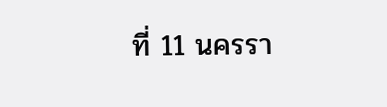ที่ 11 นครรา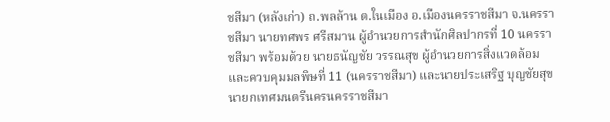ชสีมา (หลังเก่า) ถ.พลล้าน ต.ในเมือง อ.เมืองนครราชสีมา จ.นครราชสีมา นายทศพร ศรีสมาน ผู้อำนวยการสำนักศิลปากรที่ 10 นครราชสีมา พร้อมด้วย นายธนัญชัย วรรณสุข ผู้อำนวยการสิ่งแวดล้อมและควบคุมมลพิษที่ 11 (นครราชสีมา) และนายประเสริฐ บุญชัยสุข นายกเทศมนตรีนครนครราชสีมา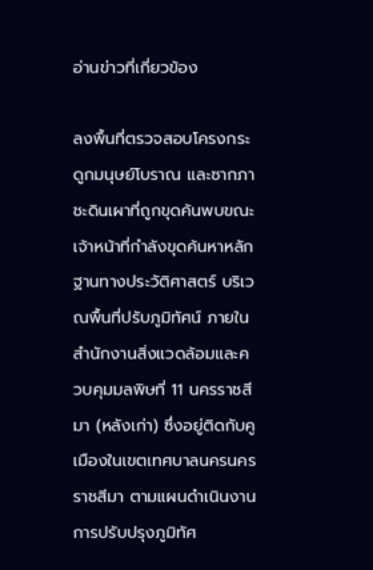อ่านข่าวที่เกี่ยวข้อง

ลงพื้นที่ตรวจสอบโครงกระดูกมนุษย์โบราณ และซากภาชะดินเผาที่ถูกขุดค้นพบขณะเจ้าหน้าที่กำลังขุดค้นหาหลักฐานทางประวัติศาสตร์ บริเวณพื้นที่ปรับภูมิทัศน์ ภายในสำนักงานสิ่งแวดล้อมและควบคุมมลพิษที่ 11 นครราชสีมา (หลังเก่า) ซึ่งอยู่ติดกับคูเมืองในเขตเทศบาลนครนครราชสีมา ตามแผนดำเนินงานการปรับปรุงภูมิทัศ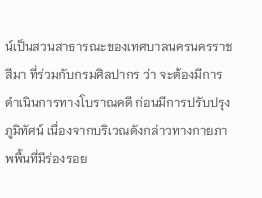น์เป็นสวนสาธารณะของเทศบาลนครนครราชสีมา ที่ร่วมกับกรมศิลปากร ว่า จะต้องมีการดำเนินการทางโบราณคดี ก่อนมีการปรับปรุงภูมิทัศน์ เนื่องจากบริเวณดังกล่าวทางกายภาพพื้นที่มีร่องรอย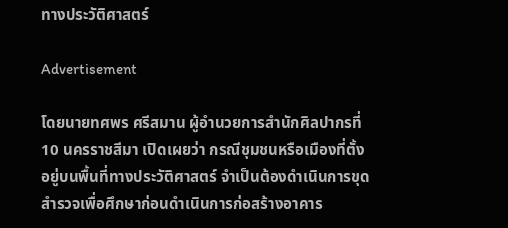ทางประวัติศาสตร์

Advertisement

โดยนายทศพร ศรีสมาน ผู้อำนวยการสำนักศิลปากรที่ 10 นครราชสีมา เปิดเผยว่า กรณีชุมชนหรือเมืองที่ตั้งอยู่บนพื้นที่ทางประวัติศาสตร์ จำเป็นต้องดำเนินการขุดสำรวจเพื่อศึกษาก่อนดำเนินการก่อสร้างอาคาร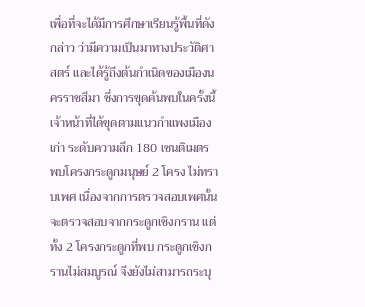เพื่อที่จะได้มีการศึกษาเรียนรู้พื้นที่ดังกล่าว ว่ามีความเป็นมาทางประวัติศาสตร์ และได้รู้ถึงต้นกำเนิดของเมืองนครราชสีมา ซึ่งการขุดค้นพบในครั้งนี้ เจ้าหน้าที่ได้ขุดตามแนวกำแพงเมืองเก่า ระดับความลึก 180 เซนติเมตร พบโครงกระดูกมนุษย์ 2 โครง ไม่ทราบเพศ เนื่องจากการตรวจสอบเพศนั้น จะตรวจสอบจากกระดูกเชิงกราน แต่ทั้ง 2 โครงกระดูกที่พบ กระดูกเชิงกรานไม่สมบูรณ์ จึงยังไม่สามารถระบุ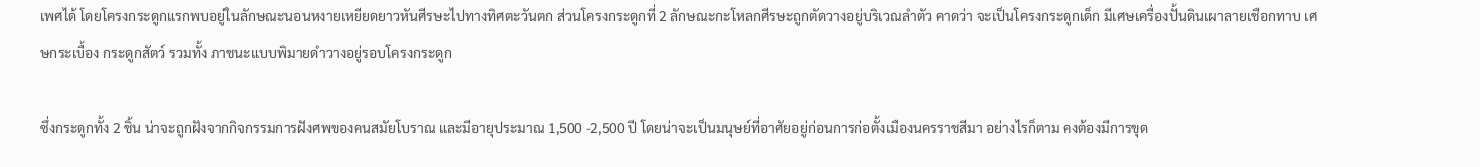เพศได้ โดยโครงกระดูกแรกพบอยู่ในลักษณะนอนหงายเหยียดยาวหันศีรษะไปทางทิศตะวันตก ส่วนโครงกระดูกที่ 2 ลักษณะกะโหลกศีรษะถูกตัดวางอยู่บริเวณลำตัว คาดว่า จะเป็นโครงกระดูกเด็ก มีเศษเครื่องปั้นดินเผาลายเชือกทาบ เศษกระเบื้อง กระดูกสัตว์ รวมทั้ง ภาชนะแบบพิมายดำวางอยู่รอบโครงกระดูก

ซึ่งกระดูกทั้ง 2 ชิ้น น่าจะถูกฝังจากกิจกรรมการฝังศพของคนสมัยโบราณ และมีอายุประมาณ 1,500 -2,500 ปี โดยน่าจะเป็นมนุษย์ที่อาศัยอยู่ก่อนการก่อตั้งเมืองนครราชสีมา อย่างไรก็ตาม คงต้องมีการขุด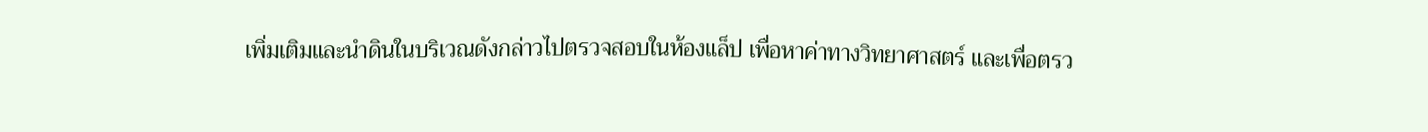เพิ่มเติมและนำดินในบริเวณดังกล่าวไปตรวจสอบในห้องแล็ป เพื่อหาค่าทางวิทยาศาสตร์ และเพื่อตรว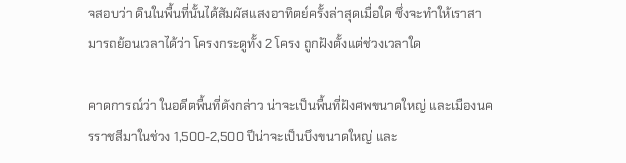จสอบว่า ดินในพื้นที่นั้นได้สัมผัสแสงอาทิตย์ครั้งล่าสุดเมื่อใด ซึ่งจะทำให้เราสามารถย้อนเวลาได้ว่า โครงกระดูทั้ง 2 โครง ถูกฝังตั้งแต่ช่วงเวลาใด

คาดการณ์ว่า ในอดีตพื้นที่ดังกล่าว น่าจะเป็นพื้นที่ฝังศพขนาดใหญ่ และเมืองนครราชสีมาในช่วง 1,500-2,500 ปีน่าจะเป็นบึงขนาดใหญ่ และ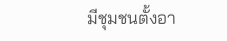มีชุมชนตั้งอา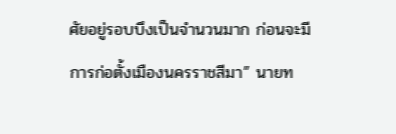ศัยอยู่รอบบึงเป็นจำนวนมาก ก่อนจะมีการก่อตั้งเมืองนครราชสีมา” นายท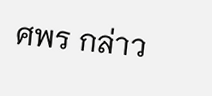ศพร กล่าว